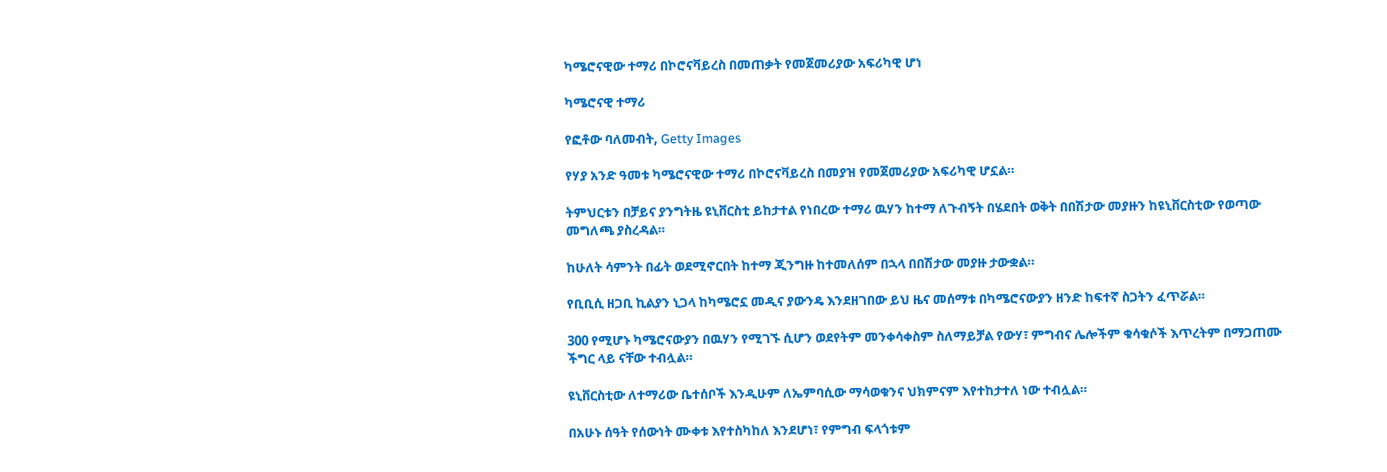ካሜሮናዊው ተማሪ በኮሮናቫይረስ በመጠቃት የመጀመሪያው አፍሪካዊ ሆነ

ካሜሮናዊ ተማሪ

የፎቶው ባለመብት, Getty Images

የሃያ አንድ ዓመቱ ካሜሮናዊው ተማሪ በኮሮናቫይረስ በመያዝ የመጀመሪያው አፍሪካዊ ሆኗል።

ትምህርቱን በቻይና ያንግትዜ ዩኒቨርስቲ ይከታተል የነበረው ተማሪ ዉሃን ከተማ ለጉብኝት በሄደበት ወቅት በበሽታው መያዙን ከዩኒቨርስቲው የወጣው መግለጫ ያስረዳል።

ከሁለት ሳምንት በፊት ወደሚኖርበት ከተማ ጂንግዙ ከተመለሰም በኋላ በበሽታው መያዙ ታውቋል።

የቢቢሲ ዘጋቢ ኪልያን ኒጋላ ከካሜሮኗ መዲና ያውንዴ እንደዘገበው ይህ ዜና መሰማቱ በካሜሮናውያን ዘንድ ከፍተኛ ስጋትን ፈጥሯል።

300 የሚሆኑ ካሜሮናውያን በዉሃን የሚገኙ ሲሆን ወደየትም መንቀሳቀስም ስለማይቻል የውሃ፣ ምግብና ሌሎችም ቁሳቁሶች እጥረትም በማጋጠሙ ችግር ላይ ናቸው ተብሏል።

ዩኒቨርስቲው ለተማሪው ቤተሰቦች እንዲሁም ለኤምባሲው ማሳወቁንና ህክምናም እየተከታተለ ነው ተብሏል።

በአሁኑ ሰዓት የሰውነት ሙቀቱ እየተስካከለ እንደሆነ፣ የምግብ ፍላጎቱም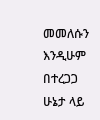መመለሱን እንዲሁም በተረጋጋ ሁኔታ ላይ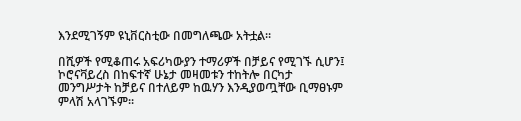እንደሚገኝም ዩኒቨርስቲው በመግለጫው አትቷል።

በሺዎች የሚቆጠሩ አፍሪካውያን ተማሪዎች በቻይና የሚገኙ ሲሆን፤ ኮሮናቫይረስ በከፍተኛ ሁኔታ መዛመቱን ተከትሎ በርካታ መንግሥታት ከቻይና በተለይም ከዉሃን እንዲያወጧቸው ቢማፀኑም ምላሽ አላገኙም።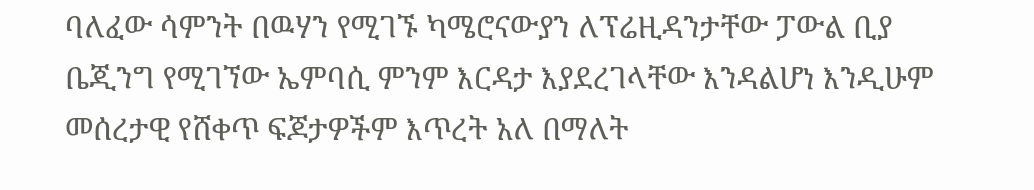ባለፈው ሳምንት በዉሃን የሚገኙ ካሜሮናውያን ለፕሬዚዳንታቸው ፓውል ቢያ ቤጂንግ የሚገኘው ኤምባሲ ምንም እርዳታ እያደረገላቸው እንዳልሆነ እንዲሁም መሰረታዊ የሸቀጥ ፍጆታዎችም እጥረት አለ በማለት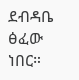ደብዳቤ ፅፈው ነበር።